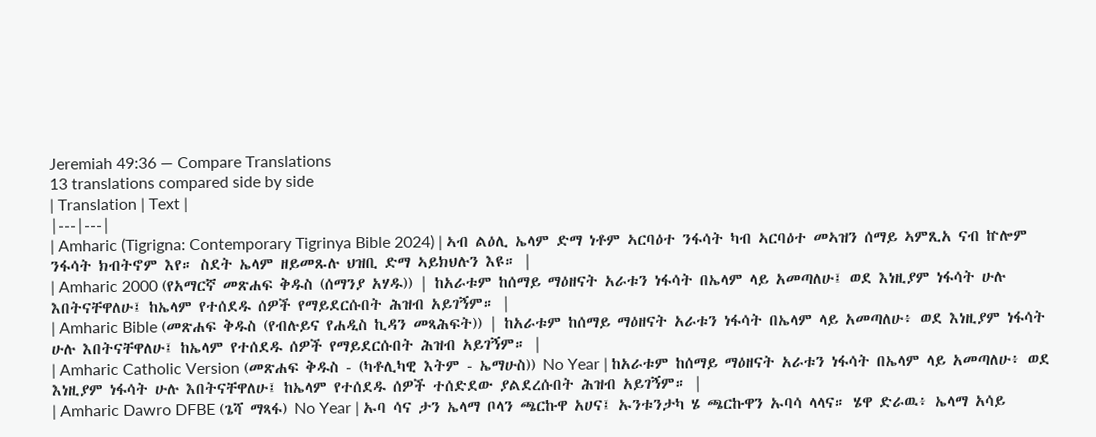Jeremiah 49:36 — Compare Translations
13 translations compared side by side
| Translation | Text |
|---|---|
| Amharic (Tigrigna: Contemporary Tigrinya Bible 2024) | ኣብ ልዕሊ ኤላም ድማ ነቶም ኣርባዕተ ንፋሳት ካብ ኣርባዕተ መኣዝን ሰማይ ኣምጺአ ናብ ኵሎም ንፋሳት ክብትኖም እየ። ስደት ኤላም ዘይመጹሉ ህዝቢ ድማ ኣይክህሉን እዩ። |
| Amharic 2000 (የአማርኛ መጽሐፍ ቅዱስ (ሰማንያ አሃዱ)) | ከአራቱም ከሰማይ ማዕዘናት አራቱን ነፋሳት በኤላም ላይ አመጣለሁ፤ ወደ እነዚያም ነፋሳት ሁሉ እበትናቸዋለሁ፤ ከኤላም የተሰደዱ ሰዎች የማይደርሱበት ሕዝብ አይገኝም። |
| Amharic Bible (መጽሐፍ ቅዱስ (የብሉይና የሐዲስ ኪዳን መጻሕፍት)) | ከአራቱም ከሰማይ ማዕዘናት አራቱን ነፋሳት በኤላም ላይ አመጣለሁ፥ ወደ እነዚያም ነፋሳት ሁሉ እበትናቸዋለሁ፤ ከኤላም የተሰደዱ ሰዎች የማይደርሱበት ሕዝብ አይገኝም። |
| Amharic Catholic Version (መጽሐፍ ቅዱስ - (ካቶሊካዊ እትም - ኤማሁስ)) No Year | ከአራቱም ከሰማይ ማዕዘናት አራቱን ነፋሳት በኤላም ላይ አመጣለሁ፥ ወደ እነዚያም ነፋሳት ሁሉ እበትናቸዋለሁ፤ ከኤላም የተሰደዱ ሰዎች ተሰድደው ያልደረሱበት ሕዝብ አይገኝም። |
| Amharic Dawro DFBE (ጌሻ ማጻፋ) No Year | ኡባ ሳና ታን ኤላማ ቦላን ጫርኩዋ አሀና፤ ኡንቱንታካ ሄ ጫርኩዋን ኡባሳ ላላና። ሄዋ ድራዉ፥ ኤላማ አሳይ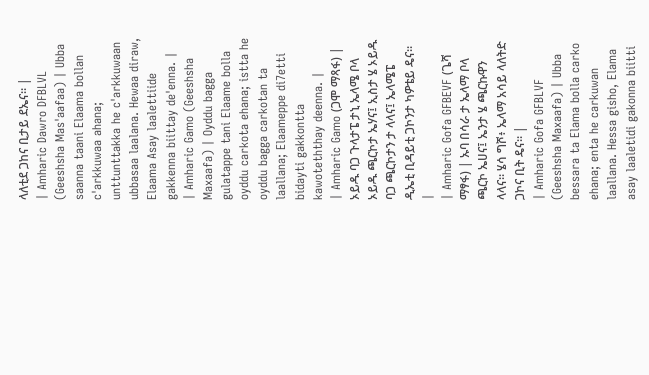ላለቲደ ጋከና ቢታይ ደኤና። |
| Amharic Dawro DFBLVL (Geeshsha Mas'aafaa) | Ubba saanna taani Elaama bollan c'arkkuwaa ahana; unttunttakka he c'arkkuwaan ubbasaa laalana. Hewaa diraw, Elaama Asay laalettiide gakkenna biittay de'enna. |
| Amharic Gamo (Geeshsha Maxaafa) | Oyddu bagga gulatappe tani Elaame bolla oyddu carkota ehana; istta he oyddu bagga carkotan ta laallana; Elaameppe di7etti bidayti gakkontta kawoteththay deenna. |
| Amharic Gamo (ጋሞ ማጻፋ) | ኦይዱ ባጋ ጉላታፔ ታኒ ኤላሜ ቦላ ኦይዱ ጫርኮታ ኤሃና፤ ኢስታ ሄ ኦይዱ ባጋ ጫርኮታን ታ ላላና፤ ኤላሜፔ ዲኤቲ ቢዳይቲ ጋኮንታ ካዎቴይ ዴና። |
| Amharic Gofa GFBEVF (ጌሻ ማፃፋ) | ኡባ በሳራ ታ ኤላማ ቦላ ጫርኮ ኤሀና፤ ኤንታ ሄ ጫርኩዋን ላላና። ሄሳ ግሾ፥ ኤላማ አሳይ ላለትድ ጋኮና ቢት ዴና። |
| Amharic Gofa GFBLVF (Geeshsha Maxaafa) | Ubba bessara ta Elama bolla carko ehana; enta he carkuwan laallana. Hessa gisho, Elama asay laaletidi gakonna biitti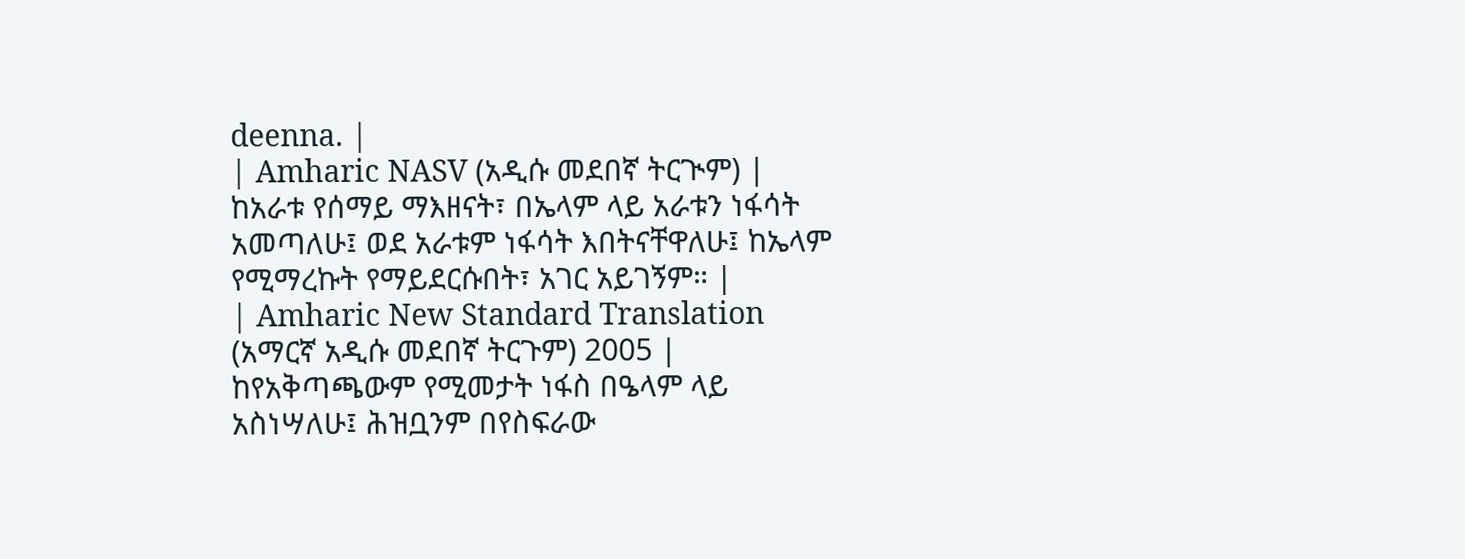deenna. |
| Amharic NASV (አዲሱ መደበኛ ትርጒም) | ከአራቱ የሰማይ ማእዘናት፣ በኤላም ላይ አራቱን ነፋሳት አመጣለሁ፤ ወደ አራቱም ነፋሳት እበትናቸዋለሁ፤ ከኤላም የሚማረኩት የማይደርሱበት፣ አገር አይገኝም። |
| Amharic New Standard Translation (አማርኛ አዲሱ መደበኛ ትርጉም) 2005 | ከየአቅጣጫውም የሚመታት ነፋስ በዔላም ላይ አስነሣለሁ፤ ሕዝቧንም በየስፍራው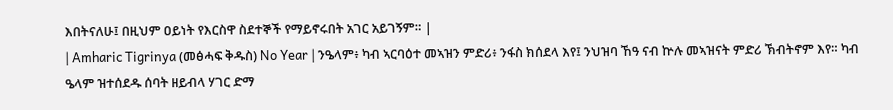እበትናለሁ፤ በዚህም ዐይነት የእርስዋ ስደተኞች የማይኖሩበት አገር አይገኝም። |
| Amharic Tigrinya (መፅሓፍ ቅዱስ) No Year | ንዔላም፥ ካብ ኣርባዕተ መኣዝን ምድሪ፥ ንፋስ ክሰደላ እየ፤ ንህዝባ ኸዓ ናብ ኵሉ መኣዝናት ምድሪ ኽብትኖም እየ። ካብ ዔላም ዝተሰደዱ ሰባት ዘይብላ ሃገር ድማ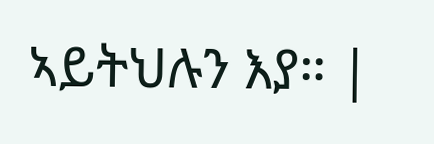ኣይትህሉን እያ። |